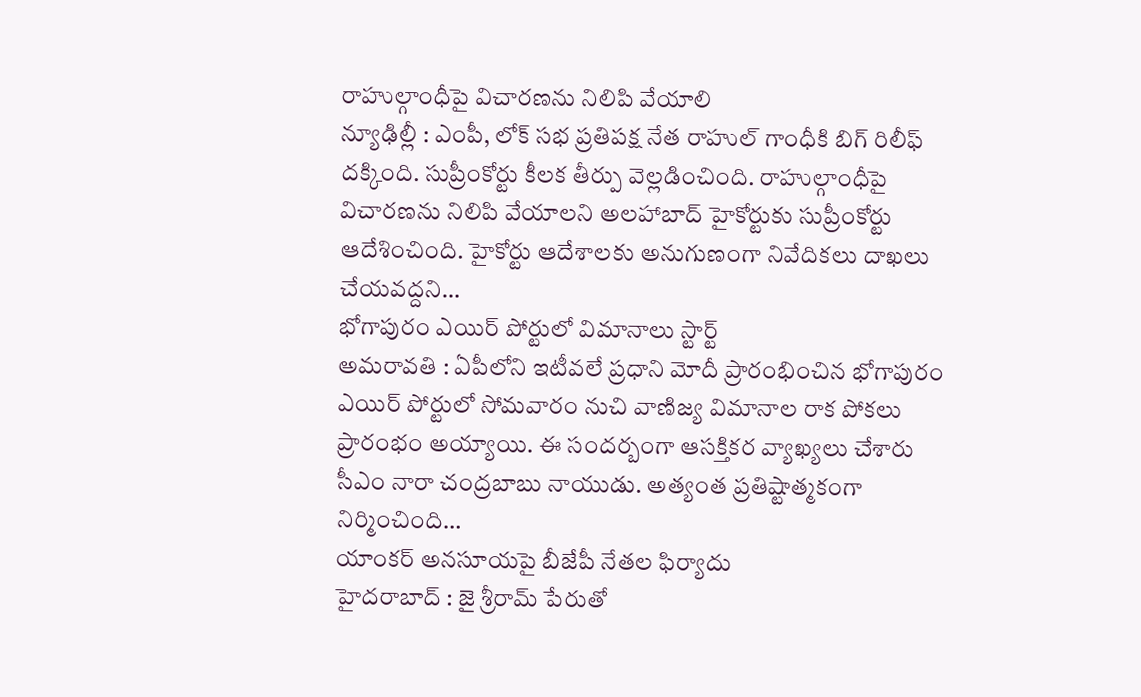రాహుల్గాంధీపై విచారణను నిలిపి వేయాలి
న్యూఢిల్లీ : ఎంపీ, లోక్ సభ ప్రతిపక్ష నేత రాహుల్ గాంధీకి బిగ్ రిలీఫ్ దక్కింది. సుప్రీంకోర్టు కీలక తీర్పు వెల్లడించింది. రాహుల్గాంధీపై విచారణను నిలిపి వేయాలని అలహాబాద్ హైకోర్టుకు సుప్రీంకోర్టు ఆదేశించింది. హైకోర్టు ఆదేశాలకు అనుగుణంగా నివేదికలు దాఖలు చేయవద్దని…
భోగాపురం ఎయిర్ పోర్టులో విమానాలు స్టార్ట్
అమరావతి : ఏపీలోని ఇటీవలే ప్రధాని మోదీ ప్రారంభించిన భోగాపురం ఎయిర్ పోర్టులో సోమవారం నుచి వాణిజ్య విమానాల రాక పోకలు ప్రారంభం అయ్యాయి. ఈ సందర్బంగా ఆసక్తికర వ్యాఖ్యలు చేశారు సీఎం నారా చంద్రబాబు నాయుడు. అత్యంత ప్రతిష్టాత్మకంగా నిర్మించింది…
యాంకర్ అనసూయపై బీజేపీ నేతల ఫిర్యాదు
హైదరాబాద్ : జై శ్రీరామ్ పేరుతో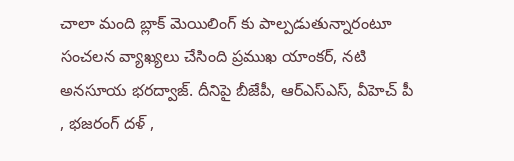చాలా మంది బ్లాక్ మెయిలింగ్ కు పాల్పడుతున్నారంటూ సంచలన వ్యాఖ్యలు చేసింది ప్రముఖ యాంకర్, నటి అనసూయ భరద్వాజ్. దీనిపై బీజేపీ, ఆర్ఎస్ఎస్, వీహెచ్ పీ , భజరంగ్ దళ్ ,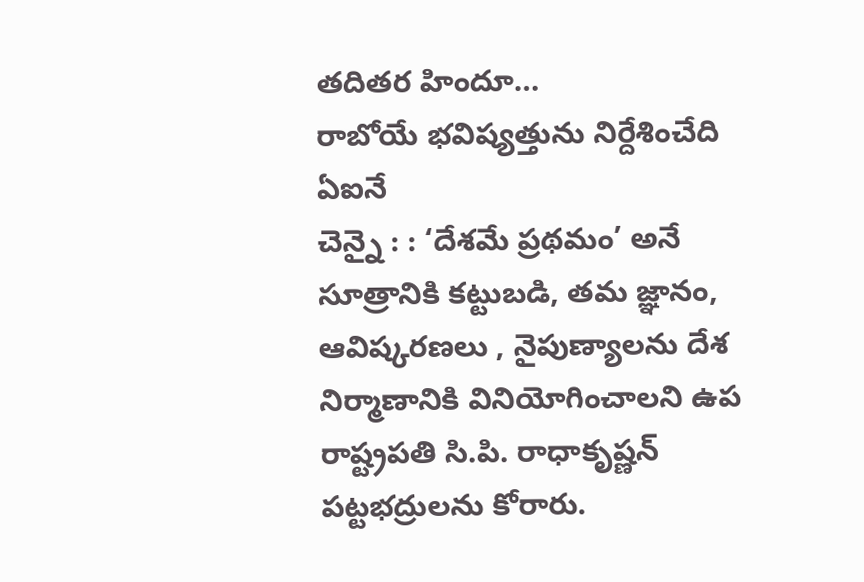తదితర హిందూ…
రాబోయే భవిష్యత్తును నిర్దేశించేది ఏఐనే
చెన్నై : : ‘దేశమే ప్రథమం’ అనే సూత్రానికి కట్టుబడి, తమ జ్ఞానం, ఆవిష్కరణలు , నైపుణ్యాలను దేశ నిర్మాణానికి వినియోగించాలని ఉప రాష్ట్రపతి సి.పి. రాధాకృష్ణన్ పట్టభద్రులను కోరారు.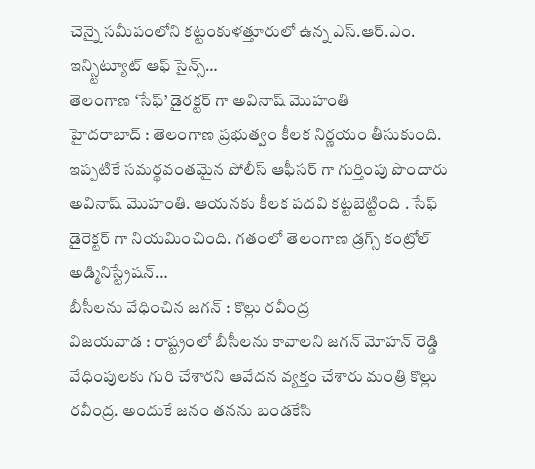చెన్నై సమీపంలోని కట్టంకుళత్తూరులో ఉన్న ఎస్.ఆర్.ఎం. ఇన్స్టిట్యూట్ ఆఫ్ సైన్స్…
తెలంగాణ ‘సేఫ్’ డైరక్టర్ గా అవినాష్ మొహంతి
హైదరాబాద్ : తెలంగాణ ప్రభుత్వం కీలక నిర్ణయం తీసుకుంది. ఇప్పటికే సమర్థవంతమైన పోలీస్ ఆఫీసర్ గా గుర్తింపు పొందారు అవినాష్ మొహంతి. ఆయనకు కీలక పదవి కట్టబెట్టింది . సేఫ్ డైరెక్టర్ గా నియమించింది. గతంలో తెలంగాణ డ్రగ్స్ కంట్రోల్ అడ్మినిస్ట్రేషన్…
బీసీలను వేధించిన జగన్ : కొల్లు రవీంద్ర
విజయవాడ : రాష్ట్రంలో బీసీలను కావాలని జగన్ మోహన్ రెడ్డి వేధింపులకు గురి చేశారని ఆవేదన వ్యక్తం చేశారు మంత్రి కొల్లు రవీంద్ర. అందుకే జనం తనను బండకేసి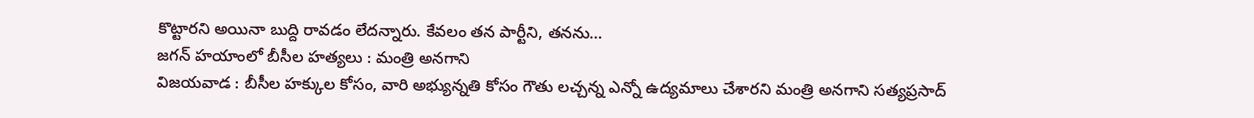కొట్టారని అయినా బుద్ది రావడం లేదన్నారు. కేవలం తన పార్టీని, తనను…
జగన్ హయాంలో బీసీల హత్యలు : మంత్రి అనగాని
విజయవాడ : బీసీల హక్కుల కోసం, వారి అభ్యున్నతి కోసం గౌతు లచ్చన్న ఎన్నో ఉద్యమాలు చేశారని మంత్రి అనగాని సత్యప్రసాద్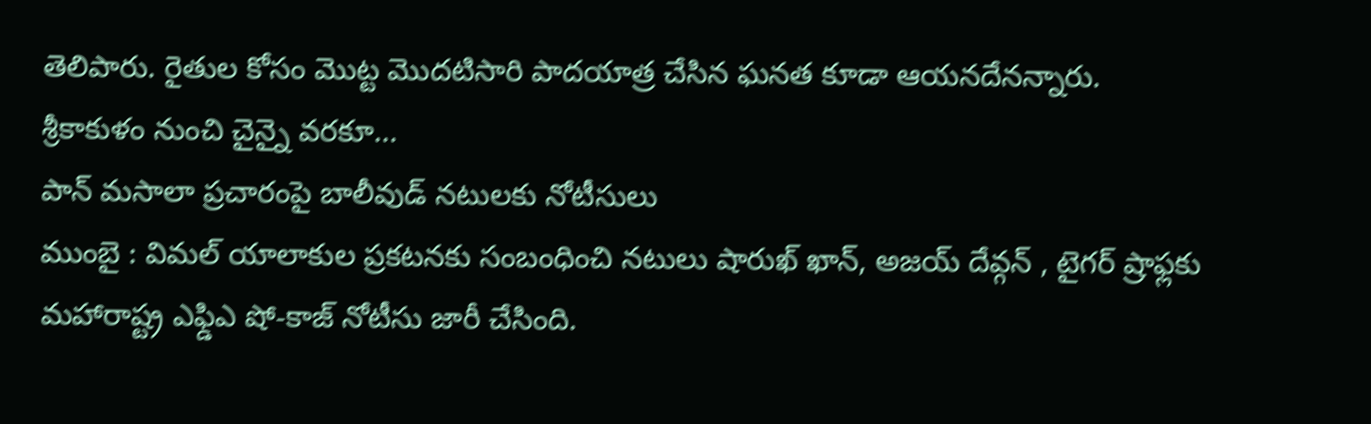తెలిపారు. రైతుల కోసం మొట్ట మొదటిసారి పాదయాత్ర చేసిన ఘనత కూడా ఆయనదేనన్నారు. శ్రీకాకుళం నుంచి చైన్నై వరకూ…
పాన్ మసాలా ప్రచారంపై బాలీవుడ్ నటులకు నోటీసులు
ముంబై : విమల్ యాలాకుల ప్రకటనకు సంబంధించి నటులు షారుఖ్ ఖాన్, అజయ్ దేవ్గన్ , టైగర్ ష్రాఫ్లకు మహారాష్ట్ర ఎఫ్డిఎ షో-కాజ్ నోటీసు జారీ చేసింది.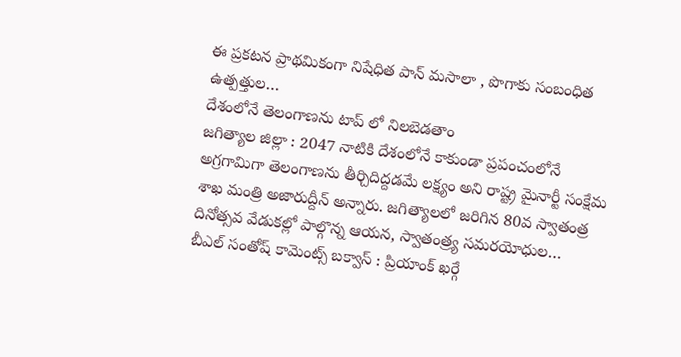ఈ ప్రకటన ప్రాథమికంగా నిషేధిత పాన్ మసాలా , పొగాకు సంబంధిత ఉత్పత్తుల…
దేశంలోనే తెలంగాణను టాప్ లో నిలబెడతాం
జగిత్యాల జిల్లా : 2047 నాటికి దేశంలోనే కాకుండా ప్రపంచంలోనే అగ్రగామిగా తెలంగాణను తీర్చిదిద్దడమే లక్ష్యం అని రాష్ట్ర మైనార్టీ సంక్షేమ శాఖ మంత్రి అజారుద్దీన్ అన్నారు. జగిత్యాలలో జరిగిన 80వ స్వాతంత్ర దినోత్సవ వేడుకల్లో పాల్గొన్న ఆయన, స్వాతంత్ర్య సమరయోధుల…
బీఎల్ సంతోష్ కామెంట్స్ బక్వాస్ : ప్రియాంక్ ఖర్గే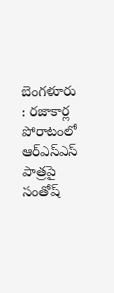బెంగళూరు : రజాకార్ల పోరాటంలో ఆర్ఎస్ఎస్ పాత్రపై సంతోష్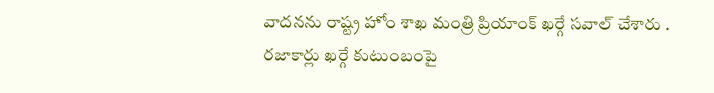వాదనను రాష్ట్ర హోం శాఖ మంత్రి ప్రియాంక్ ఖర్గే సవాల్ చేశారు . రజాకార్లు ఖర్గే కుటుంబంపై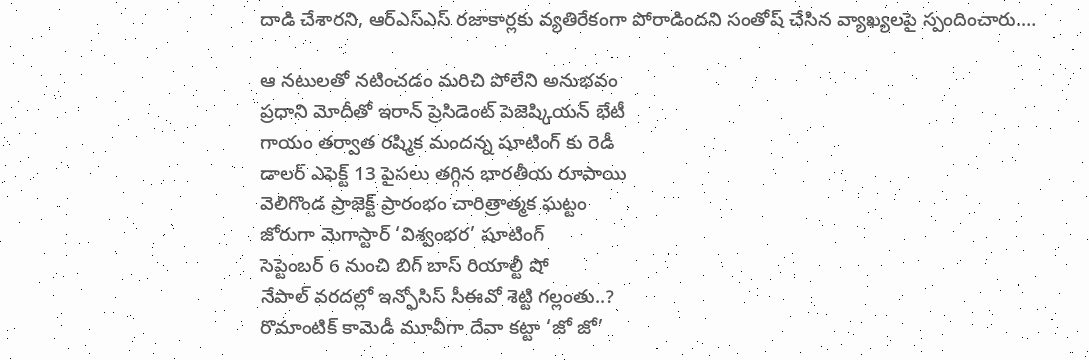దాడి చేశారని, ఆర్ఎస్ఎస్ రజాకార్లకు వ్యతిరేకంగా పోరాడిందని సంతోష్ చేసిన వ్యాఖ్యలపై స్పందించారు.…

ఆ నటులతో నటించడం మరిచి పోలేని అనుభవం
ప్రధాని మోదీతో ఇరాన్ ప్రెసిడెంట్ పెజెష్కియన్ భేటీ
గాయం తర్వాత రష్మిక మందన్న షూటింగ్ కు రెడీ
డాలర్ ఎఫెక్ట్ 13 పైసలు తగ్గిన భారతీయ రూపాయి
వెలిగొండ ప్రాజెక్ట్ ప్రారంభం చారిత్రాత్మక ఘట్టం
జోరుగా మెగాస్టార్ ‘విశ్వంభర’ షూటింగ్
సెప్టెంబర్ 6 నుంచి బిగ్ బాస్ రియాల్టీ షో
నేపాల్ వరదల్లో ఇన్ఫోసిస్ సీఈవో శెట్టి గల్లంతు..?
రొమాంటిక్ కామెడీ మూవీగా దేవా కట్టా ‘జో జో’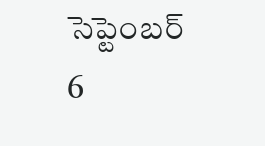సెప్టెంబర్ 6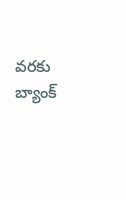వరకు బ్యాంక్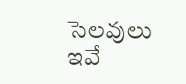సెలవులు ఇవే